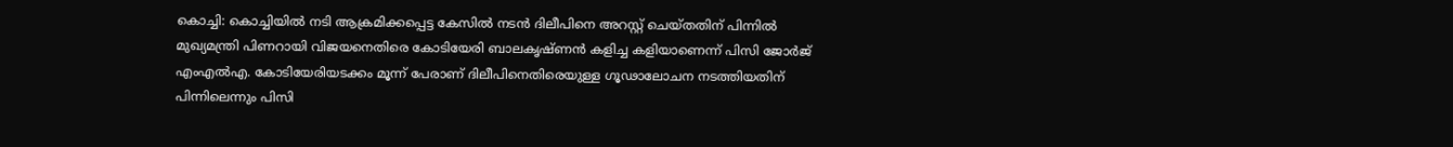കൊച്ചി: കൊച്ചിയില്‍ നടി ആക്രമിക്കപ്പെട്ട കേസില്‍ നടന്‍ ദിലീപിനെ അറസ്റ്റ് ചെയ്തതിന് പിന്നില്‍ മുഖ്യമന്ത്രി പിണറായി വിജയനെതിരെ കോടിയേരി ബാലകൃഷ്ണന്‍ കളിച്ച കളിയാണെന്ന് പിസി ജോര്‍ജ് എംഎല്‍എ. കോടിയേരിയടക്കം മൂന്ന് പേരാണ് ദിലീപിനെതിരെയുള്ള ഗൂഢാലോചന നടത്തിയതിന് പിന്നിലെന്നും പിസി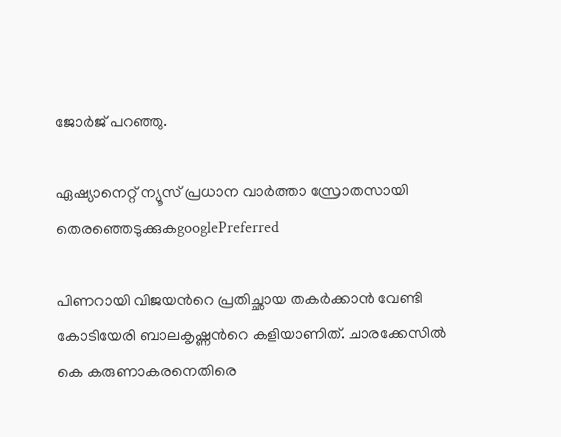ജോര്‍ജ് പറഞ്ഞു.

ഏഷ്യാനെറ്റ് ന്യൂസ് പ്രധാന വാർത്താ സ്രോതസായി തെരഞ്ഞെടുക്കുകgooglePreferred

പിണറായി വിജയന്‍റെ പ്രതിച്ഛായ തകര്‍ക്കാന്‍ വേണ്ടി കോടിയേരി ബാലകൃഷ്ണന്‍റെ കളിയാണിത്. ചാരക്കേസില്‍ കെ കരുണാകരനെതിരെ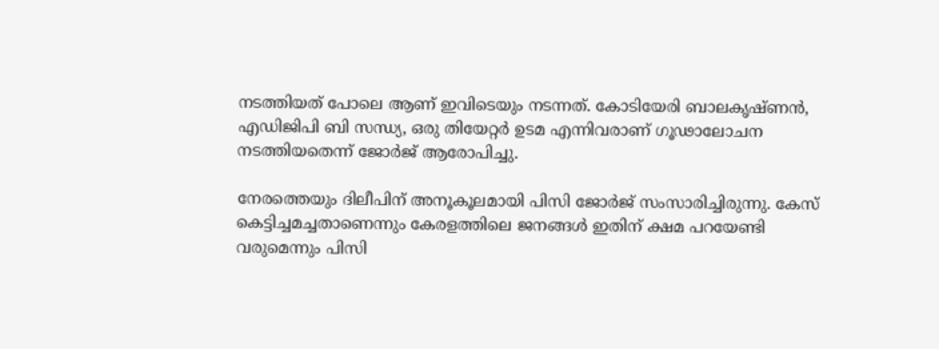നടത്തിയത് പോലെ ആണ് ഇവിടെയും നടന്നത്. കോടിയേരി ബാലകൃഷ്ണന്‍, എഡിജിപി ബി സന്ധ്യ, ഒരു തിയേറ്റര്‍ ഉടമ എന്നിവരാണ് ഗൂഢാലോചന നടത്തിയതെന്ന് ജോര്‍ജ് ആരോപിച്ചു.

നേരത്തെയും ദിലീപിന് അനൂകൂലമായി പിസി ജോര്‍ജ് സംസാരിച്ചിരുന്നു. കേസ് കെട്ടിച്ചമച്ചതാണെന്നും കേരളത്തിലെ ജനങ്ങള്‍ ഇതിന് ക്ഷമ പറയേണ്ടി വരുമെന്നും പിസി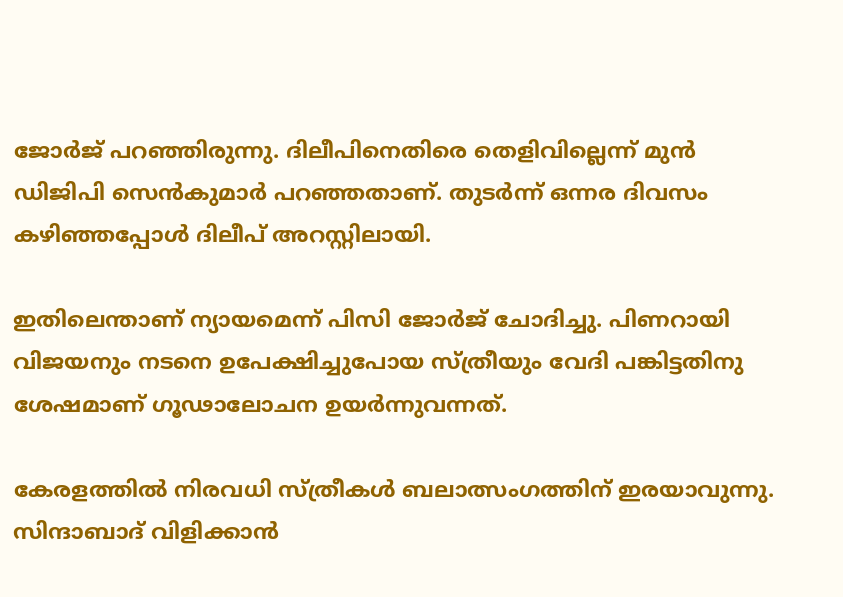ജോര്‍ജ് പറഞ്ഞിരുന്നു. ദിലീപിനെതിരെ തെളിവില്ലെന്ന് മുന്‍ ഡിജിപി സെന്‍കുമാര്‍ പറഞ്ഞതാണ്. തുടര്‍ന്ന് ഒന്നര ദിവസം കഴിഞ്ഞപ്പോള്‍ ദിലീപ് അറസ്റ്റിലായി.

ഇതിലെന്താണ് ന്യായമെന്ന് പിസി ജോര്‍ജ് ചോദിച്ചു. പിണറായി വിജയനും നടനെ ഉപേക്ഷിച്ചുപോയ സ്ത്രീയും വേദി പങ്കിട്ടതിനു ശേഷമാണ് ഗൂഢാലോചന ഉയര്‍ന്നുവന്നത്.

കേരളത്തില്‍ നിരവധി സ്ത്രീകള്‍ ബലാത്സംഗത്തിന് ഇരയാവുന്നു. സിന്ദാബാദ് വിളിക്കാന്‍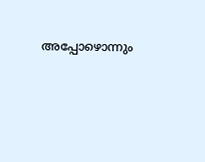അപ്പോഴൊന്നും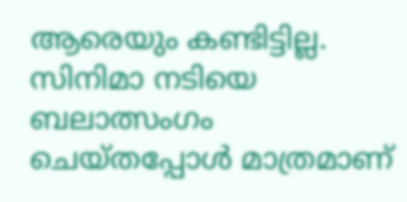ആരെയും കണ്ടിട്ടില്ല. സിനിമാ നടിയെ ബലാത്സംഗം ചെയ്തപ്പോള്‍ മാത്രമാണ്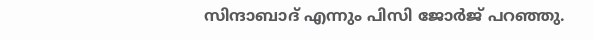സിന്ദാബാദ് എന്നും പിസി ജോര്‍ജ് പറഞ്ഞു.